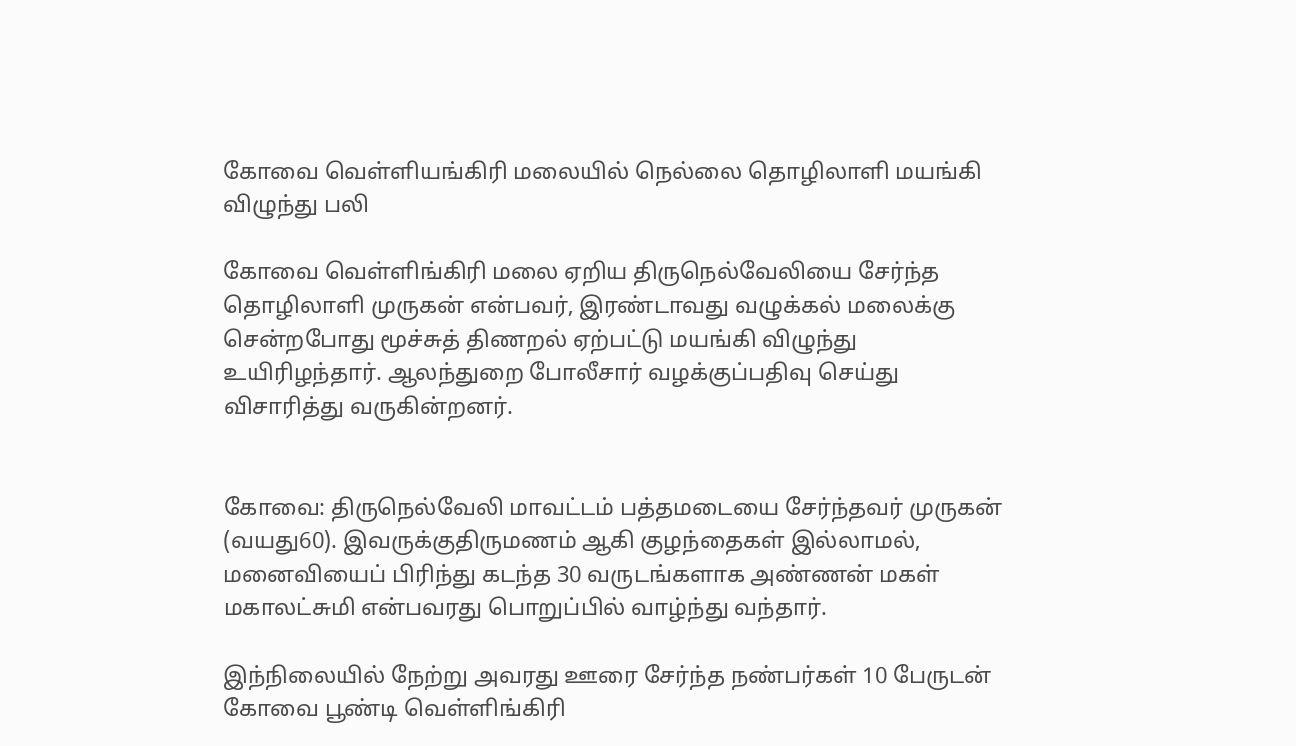கோவை வெள்ளியங்கிரி மலையில் நெல்லை தொழிலாளி மயங்கி விழுந்து பலி

கோவை வெள்ளிங்கிரி மலை ஏறிய திருநெல்வேலியை சேர்ந்த தொழிலாளி முருகன் என்பவர், இரண்டாவது வழுக்கல் மலைக்கு சென்றபோது மூச்சுத் திணறல் ஏற்பட்டு மயங்கி விழுந்து உயிரிழந்தார். ஆலந்துறை போலீசார் வழக்குப்பதிவு செய்து விசாரித்து வருகின்றனர்.


கோவை: திருநெல்வேலி மாவட்டம் பத்தமடையை சேர்ந்தவர் முருகன் (வயது60). இவருக்குதிருமணம் ஆகி குழந்தைகள் இல்லாமல், மனைவியைப் பிரிந்து கடந்த 30 வருடங்களாக அண்ணன் மகள் மகாலட்சுமி என்பவரது பொறுப்பில் வாழ்ந்து வந்தார்.

இந்நிலையில் நேற்று அவரது ஊரை சேர்ந்த நண்பர்கள் 10 பேருடன் கோவை பூண்டி வெள்ளிங்கிரி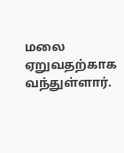மலை ஏறுவதற்காக வந்துள்ளார்.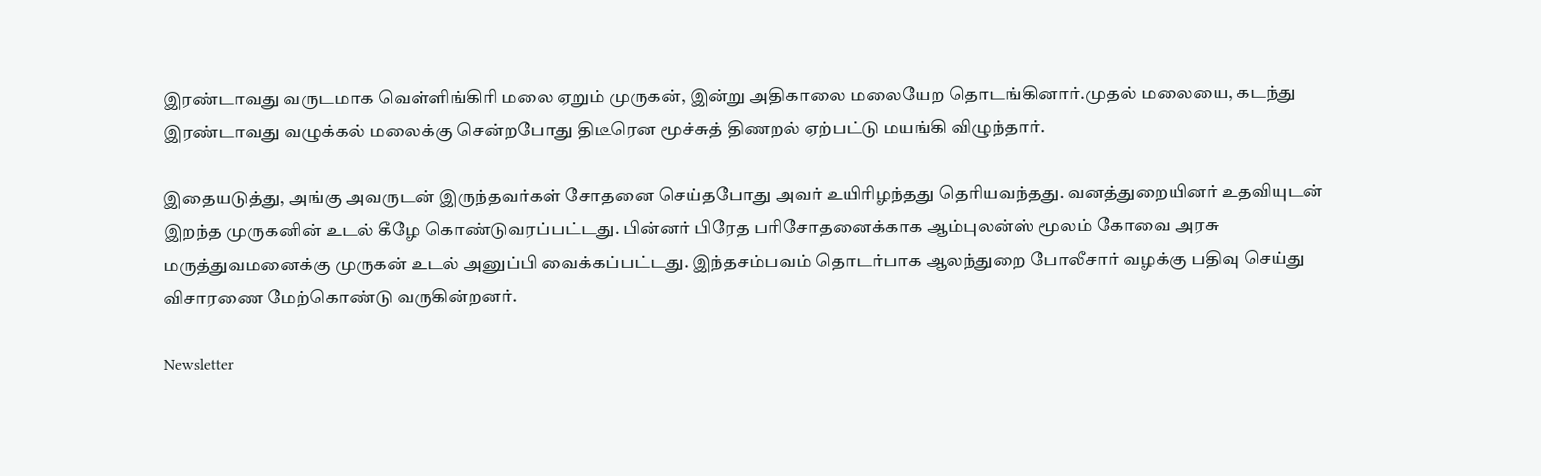இரண்டாவது வருடமாக வெள்ளிங்கிரி மலை ஏறும் முருகன், இன்று அதிகாலை மலையேற தொடங்கினார்.முதல் மலையை, கடந்து இரண்டாவது வழுக்கல் மலைக்கு சென்றபோது திடீரென மூச்சுத் திணறல் ஏற்பட்டு மயங்கி விழுந்தார்.

இதையடுத்து, அங்கு அவருடன் இருந்தவர்கள் சோதனை செய்தபோது அவர் உயிரிழந்தது தெரியவந்தது. வனத்துறையினர் உதவியுடன் இறந்த முருகனின் உடல் கீழே கொண்டுவரப்பட்டது. பின்னர் பிரேத பரிசோதனைக்காக ஆம்புலன்ஸ் மூலம் கோவை அரசு மருத்துவமனைக்கு முருகன் உடல் அனுப்பி வைக்கப்பட்டது. இந்தசம்பவம் தொடர்பாக ஆலந்துறை போலீசார் வழக்கு பதிவு செய்து விசாரணை மேற்கொண்டு வருகின்றனர்.

Newsletter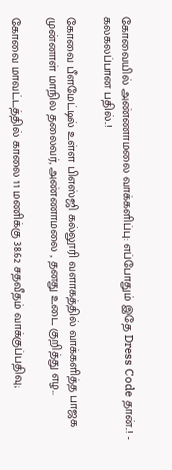கோவையில் அண்ணாமலை வாக்களிப்பு: எப்போதும் இதே Dress Code தான்..! - கலகலப்பான பதில்..!

கோவை பீளமேட்டில் உள்ள பிஎஸ்ஜி கல்லூரி வளாகத்தில் வாக்களித்த பாஜக முன்னாள் மாநில தலைவர், அண்ணாமலை , தனது உடை குறித்து எழ...

கோவை மாவட்டத்தில் காலை 11 மணிக்கு 38.62 சதவீதம் வாக்குப்பதிவு;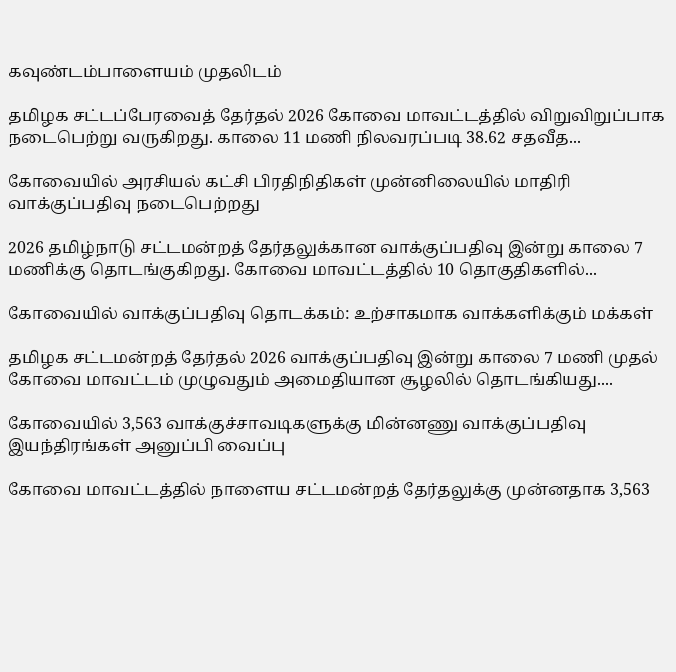கவுண்டம்பாளையம் முதலிடம்

தமிழக சட்டப்பேரவைத் தேர்தல் 2026 கோவை மாவட்டத்தில் விறுவிறுப்பாக நடைபெற்று வருகிறது. காலை 11 மணி நிலவரப்படி 38.62 சதவீத...

கோவையில் அரசியல் கட்சி பிரதிநிதிகள் முன்னிலையில் மாதிரி வாக்குப்பதிவு நடைபெற்றது

2026 தமிழ்நாடு சட்டமன்றத் தேர்தலுக்கான வாக்குப்பதிவு இன்று காலை 7 மணிக்கு தொடங்குகிறது. கோவை மாவட்டத்தில் 10 தொகுதிகளில்...

கோவையில் வாக்குப்பதிவு தொடக்கம்: உற்சாகமாக வாக்களிக்கும் மக்கள்

தமிழக சட்டமன்றத் தேர்தல் 2026 வாக்குப்பதிவு இன்று காலை 7 மணி முதல் கோவை மாவட்டம் முழுவதும் அமைதியான சூழலில் தொடங்கியது....

கோவையில் 3,563 வாக்குச்சாவடிகளுக்கு மின்னணு வாக்குப்பதிவு இயந்திரங்கள் அனுப்பி வைப்பு

கோவை மாவட்டத்தில் நாளைய சட்டமன்றத் தேர்தலுக்கு முன்னதாக 3,563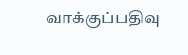வாக்குப்பதிவு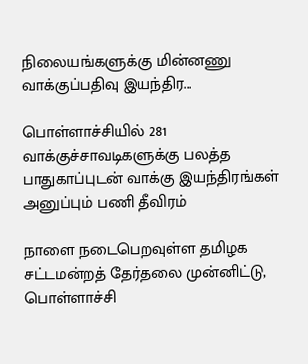நிலையங்களுக்கு மின்னணு வாக்குப்பதிவு இயந்திர...

பொள்ளாச்சியில் 281 வாக்குச்சாவடிகளுக்கு பலத்த பாதுகாப்புடன் வாக்கு இயந்திரங்கள் அனுப்பும் பணி தீவிரம்

நாளை நடைபெறவுள்ள தமிழக சட்டமன்றத் தேர்தலை முன்னிட்டு, பொள்ளாச்சி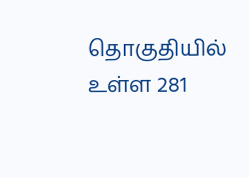தொகுதியில் உள்ள 281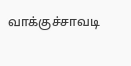வாக்குச்சாவடி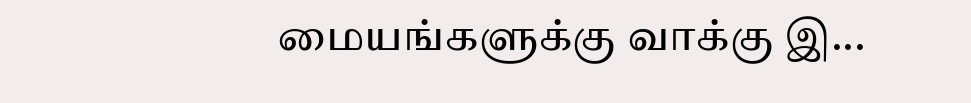மையங்களுக்கு வாக்கு இ...